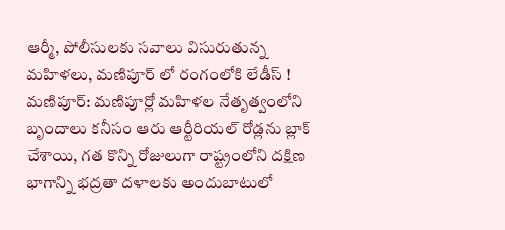ఆర్మీ, పోలీసులకు సవాలు విసురుతున్న మహిళలు, మణిపూర్ లో రంగంలోకి లేడీస్ !
మణిపూర్: మణిపూర్లో మహిళల నేతృత్వంలోని బృందాలు కనీసం ఆరు ఆర్టీరియల్ రోడ్లను బ్లాక్ చేశాయి, గత కొన్ని రోజులుగా రాష్ట్రంలోని దక్షిణ భాగాన్ని భద్రతా దళాలకు అందుబాటులో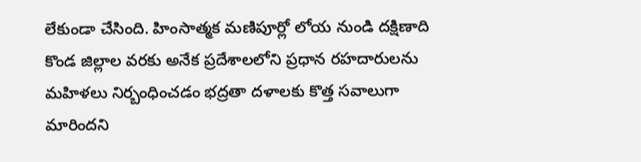లేకుండా చేసింది. హింసాత్మక మణిపూర్లో లోయ నుండి దక్షిణాది కొండ జిల్లాల వరకు అనేక ప్రదేశాలలోని ప్రధాన రహదారులను మహిళలు నిర్బంధించడం భద్రతా దళాలకు కొత్త సవాలుగా మారిందని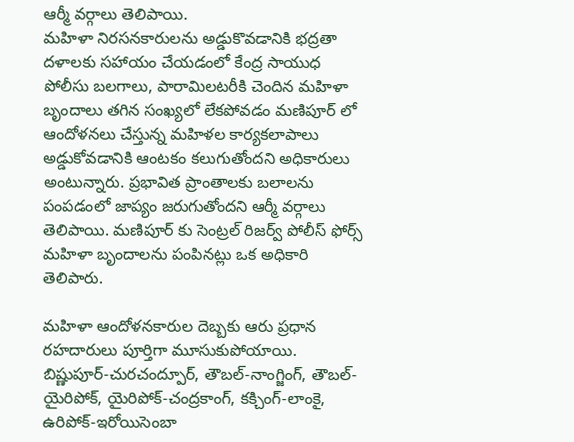ఆర్మీ వర్గాలు తెలిపాయి.
మహిళా నిరసనకారులను అడ్డుకొవడానికి భద్రతా దళాలకు సహాయం చేయడంలో కేంద్ర సాయుధ పోలీసు బలగాలు, పారామిలటరీకి చెందిన మహిళా బృందాలు తగిన సంఖ్యలో లేకపోవడం మణిపూర్ లో ఆందోళనలు చేస్తున్న మహిళల కార్యకలాపాలు అడ్డుకోవడానికి ఆంటకం కలుగుతోందని అధికారులు అంటున్నారు. ప్రభావిత ప్రాంతాలకు బలాలను పంపడంలో జాప్యం జరుగుతోందని ఆర్మీ వర్గాలు తెలిపాయి. మణిపూర్ కు సెంట్రల్ రిజర్వ్ పోలీస్ ఫోర్స్ మహిళా బృందాలను పంపినట్లు ఒక అధికారి తెలిపారు.

మహిళా ఆందోళనకారుల దెబ్బకు ఆరు ప్రధాన రహదారులు పూర్తిగా మూసుకుపోయాయి. బిష్ణుపూర్-చురచంద్పూర్, తౌబల్-నాంగ్జింగ్, తౌబల్-యైరిపోక్, యైరిపోక్-చంద్రకాంగ్, కక్చింగ్-లాంకై, ఉరిపోక్-ఇరోయిసెంబా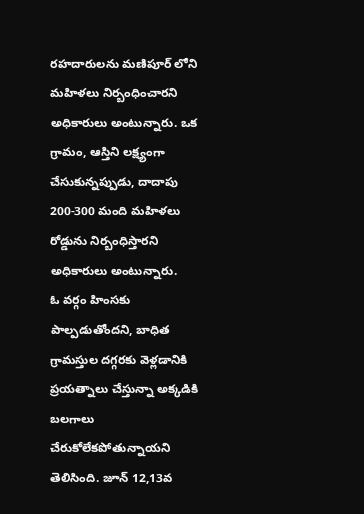రహదారులను మణిపూర్ లోని మహిళలు నిర్బంధించారని అధికారులు అంటున్నారు. ఒక గ్రామం, ఆస్తిని లక్ష్యంగా చేసుకున్నప్పుడు, దాదాపు 200-300 మంది మహిళలు రోడ్డును నిర్బంధిస్తారని అధికారులు అంటున్నారు.
ఓ వర్గం హింసకు పాల్పడుతోందని, బాధిత గ్రామస్తుల దగ్గరకు వెళ్లడానికి ప్రయత్నాలు చేస్తున్నా అక్కడికి బలగాలు చేరుకోలేకపోతున్నాయని తెలిసింది. జూన్ 12,13వ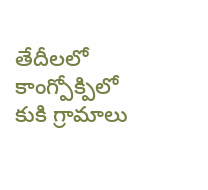తేదీలలో కాంగ్పోక్పిలో కుకి గ్రామాలు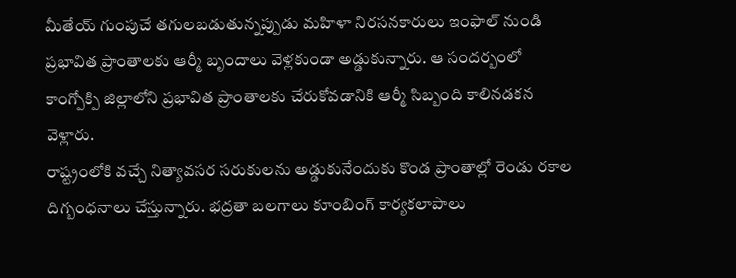మీతేయ్ గుంపుచే తగులబడుతున్నప్పుడు మహిళా నిరసనకారులు ఇంఫాల్ నుండి ప్రభావిత ప్రాంతాలకు ఆర్మీ బృందాలు వెళ్లకుండా అడ్డుకున్నారు. ఆ సందర్బంలో కాంగ్పోక్పి జిల్లాలోని ప్రభావిత ప్రాంతాలకు చేరుకోవడానికి ఆర్మీ సిబ్బంది కాలినడకన వెళ్లారు.
రాష్ట్రంలోకి వచ్చే నిత్యావసర సరుకులను అడ్డుకునేందుకు కొండ ప్రాంతాల్లో రెండు రకాల దిగ్బంధనాలు చేస్తున్నారు. భద్రతా బలగాలు కూంబింగ్ కార్యకలాపాలు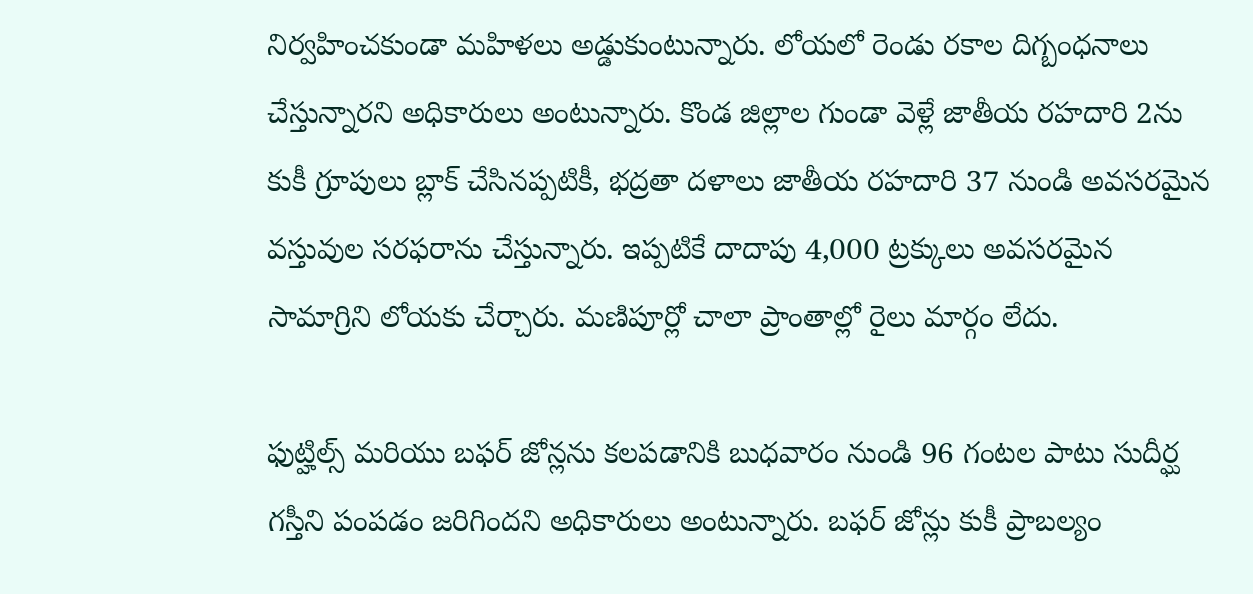నిర్వహించకుండా మహిళలు అడ్డుకుంటున్నారు. లోయలో రెండు రకాల దిగ్బంధనాలు చేస్తున్నారని అధికారులు అంటున్నారు. కొండ జిల్లాల గుండా వెళ్లే జాతీయ రహదారి 2ను కుకీ గ్రూపులు బ్లాక్ చేసినప్పటికీ, భద్రతా దళాలు జాతీయ రహదారి 37 నుండి అవసరమైన వస్తువుల సరఫరాను చేస్తున్నారు. ఇప్పటికే దాదాపు 4,000 ట్రక్కులు అవసరమైన సామాగ్రిని లోయకు చేర్చారు. మణిపూర్లో చాలా ప్రాంతాల్లో రైలు మార్గం లేదు.

ఫుట్హిల్స్ మరియు బఫర్ జోన్లను కలపడానికి బుధవారం నుండి 96 గంటల పాటు సుదీర్ఘ గస్తీని పంపడం జరిగిందని అధికారులు అంటున్నారు. బఫర్ జోన్లు కుకీ ప్రాబల్యం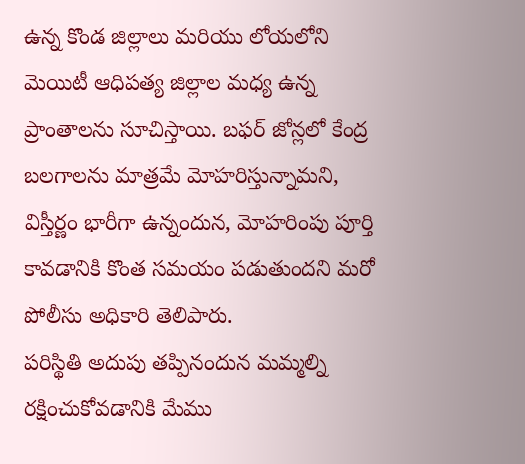ఉన్న కొండ జిల్లాలు మరియు లోయలోని మెయిటీ ఆధిపత్య జిల్లాల మధ్య ఉన్న ప్రాంతాలను సూచిస్తాయి. బఫర్ జోన్లలో కేంద్ర బలగాలను మాత్రమే మోహరిస్తున్నామని, విస్తీర్ణం భారీగా ఉన్నందున, మోహరింపు పూర్తి కావడానికి కొంత సమయం పడుతుందని మరో పోలీసు అధికారి తెలిపారు.
పరిస్థితి అదుపు తప్పినందున మమ్మల్ని రక్షించుకోవడానికి మేము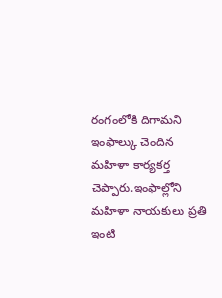రంగంలోకి దిగామని ఇంఫాల్కు చెందిన మహిళా కార్యకర్త చెప్పారు.ఇంఫాల్లోని మహిళా నాయకులు ప్రతి ఇంటి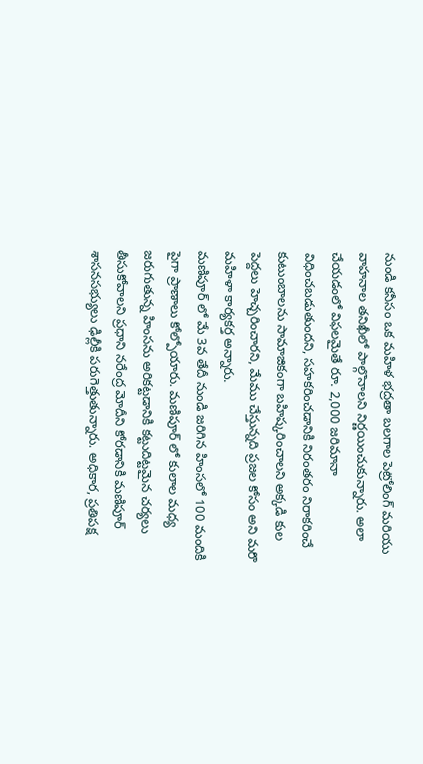నుండి కనీసం ఒక మహిళ భద్రతా బలగాల పెట్రోలింగ్ మరియు వాహనాల తనిఖీలో పాల్గొనాలని నిర్ణయించుకున్నారు. అలా చేయడంలో విఫలమైతే రూ. 2,000 జరిమానా విధించబడుతుందని, సహకరించడానికి నిరంతరం నిరాకరించే కుటుంబాలను సామాజికంగా బహిష్కరించాలని అక్కడి కుల పెద్దలు హెచ్చరించారని, మేము చేస్తున్నది ప్రజల కోసం అని మరొ మహిళా కార్యకర్త అన్నారు.
మణిపూర్ లో మే 3వ తేదీ నుండి జరిగిన హింసలో 100 మందికి పైగా ప్రాణాలు కోల్పోయారు. మణిపూర్ లో కులాల మధ్య జరుగుతున్న హింసను అరికట్టడానికి కట్టుదిట్టమైన చర్యలు తీసుకోవాలని ప్రధాని నరేంద్ర మోదీని కోరడానికి మణిపూర్ శాసనసభ్యులు ఢిల్లీకి పరుగెత్తుతున్నారు. అధికార, ప్రతిపక్ష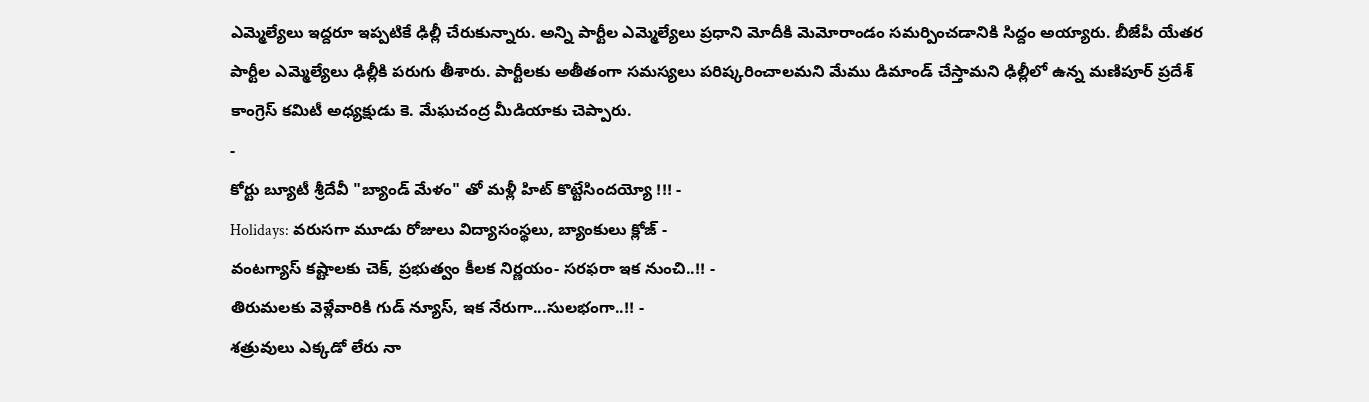ఎమ్మెల్యేలు ఇద్దరూ ఇప్పటికే ఢిల్లీ చేరుకున్నారు. అన్ని పార్టీల ఎమ్మెల్యేలు ప్రధాని మోదీకి మెమోరాండం సమర్పించడానికి సిద్దం అయ్యారు. బీజేపీ యేతర పార్టీల ఎమ్మెల్యేలు ఢిల్లీకి పరుగు తీశారు. పార్టీలకు అతీతంగా సమస్యలు పరిష్కరించాలమని మేము డిమాండ్ చేస్తామని ఢిల్లీలో ఉన్న మణిపూర్ ప్రదేశ్ కాంగ్రెస్ కమిటీ అధ్యక్షుడు కె. మేఘచంద్ర మీడియాకు చెప్పారు.
-
కోర్టు బ్యూటీ శ్రీదేవీ "బ్యాండ్ మేళం" తో మళ్లీ హిట్ కొట్టేసిందయ్యో !!! -
Holidays: వరుసగా మూడు రోజులు విద్యాసంస్థలు, బ్యాంకులు క్లోజ్ -
వంటగ్యాస్ కష్టాలకు చెక్, ప్రభుత్వం కీలక నిర్ణయం- సరఫరా ఇక నుంచి..!! -
తిరుమలకు వెళ్లేవారికి గుడ్ న్యూస్, ఇక నేరుగా...సులభంగా..!! -
శత్రువులు ఎక్కడో లేరు నా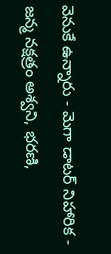వెనుకే ఉన్నారు - మెగా డాటర్ నిహారిక -
జన్మ నక్షత్రం అశ్వని, భరణి,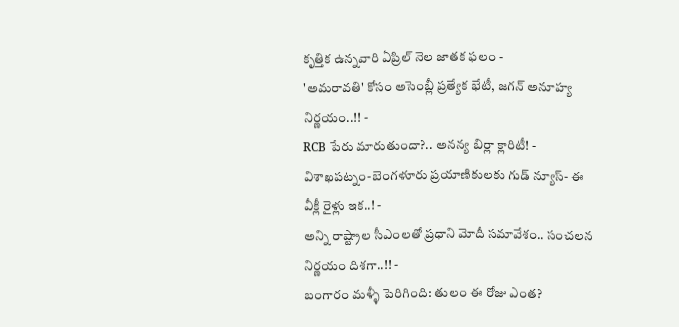కృత్తిక ఉన్నవారి ఏప్రిల్ నెల జాతక ఫలం -
'అమరావతి' కోసం అసెంబ్లీ ప్రత్యేక భేటీ, జగన్ అనూహ్య నిర్ణయం..!! -
RCB పేరు మారుతుందా?.. అనన్య బిర్లా క్లారిటీ! -
విశాఖపట్నం-బెంగళూరు ప్రయాణికులకు గుడ్ న్యూస్- ఈ వీక్లీ రైళ్లు ఇక..! -
అన్ని రాష్ట్రాల సీఎంలతో ప్రధాని మోదీ సమావేశం.. సంచలన నిర్ణయం దిశగా..!! -
బంగారం మళ్ళీ పెరిగింది: తులం ఈ రోజు ఎంత?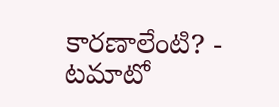కారణాలేంటి? -
టమాటో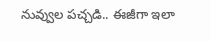నువ్వుల పచ్చడి.. ఈజీగా ఇలా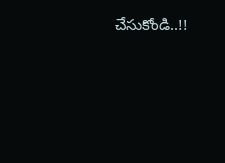చేసుకోండి..!!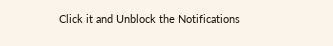Click it and Unblock the Notifications